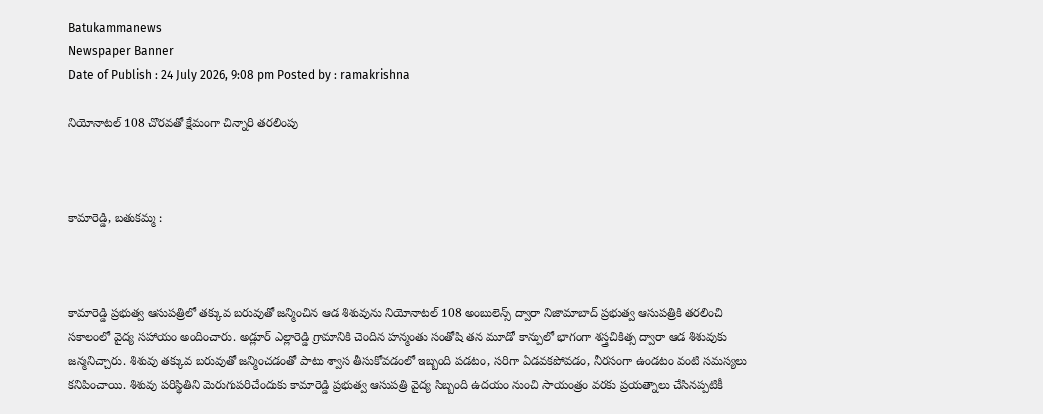Batukammanews
Newspaper Banner
Date of Publish : 24 July 2026, 9:08 pm Posted by : ramakrishna

నియోనాటల్ 108 చొరవతో క్షేమంగా చిన్నారి తరలింపు



కామారెడ్డి, బతుకమ్మ :



కామారెడ్డి ప్రభుత్వ ఆసుపత్రిలో తక్కువ బరువుతో జన్మించిన ఆడ శిశువును నియోనాటల్ 108 అంబులెన్స్ ద్వారా నిజామాబాద్ ప్రభుత్వ ఆసుపత్రికి తరలించి సకాలంలో వైద్య సహాయం అందించారు. అడ్లూర్ ఎల్లారెడ్డి గ్రామానికి చెందిన హన్మంతు సంతోషి తన మూడో కాన్పులో భాగంగా శస్త్రచికిత్స ద్వారా ఆడ శిశువుకు జన్మనిచ్చారు. శిశువు తక్కువ బరువుతో జన్మించడంతో పాటు శ్వాస తీసుకోవడంలో ఇబ్బంది పడటం, సరిగా ఏడవకపోవడం, నీరసంగా ఉండటం వంటి సమస్యలు కనిపించాయి. శిశువు పరిస్థితిని మెరుగుపరిచేందుకు కామారెడ్డి ప్రభుత్వ ఆసుపత్రి వైద్య సిబ్బంది ఉదయం నుంచి సాయంత్రం వరకు ప్రయత్నాలు చేసినప్పటికీ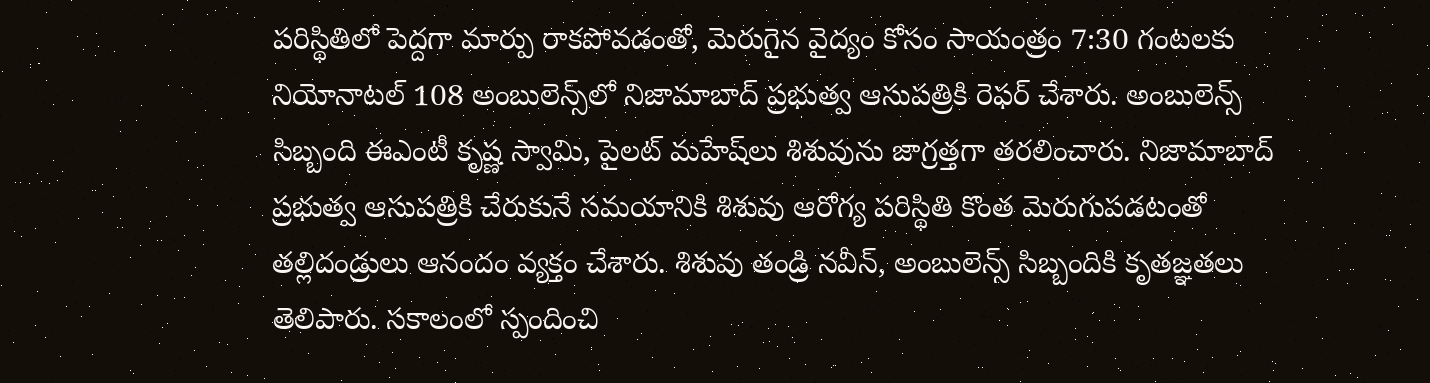పరిస్థితిలో పెద్దగా మార్పు రాకపోవడంతో, మెరుగైన వైద్యం కోసం సాయంత్రం 7:30 గంటలకు నియోనాటల్ 108 అంబులెన్స్‌లో నిజామాబాద్ ప్రభుత్వ ఆసుపత్రికి రెఫర్ చేశారు. అంబులెన్స్ సిబ్బంది ఈఎంటీ కృష్ణ స్వామి, పైలట్ మహేష్‌లు శిశువును జాగ్రత్తగా తరలించారు. నిజామాబాద్ ప్రభుత్వ ఆసుపత్రికి చేరుకునే సమయానికి శిశువు ఆరోగ్య పరిస్థితి కొంత మెరుగుపడటంతో తల్లిదండ్రులు ఆనందం వ్యక్తం చేశారు. శిశువు తండ్రి నవీన్, అంబులెన్స్ సిబ్బందికి కృతజ్ఞతలు తెలిపారు. సకాలంలో స్పందించి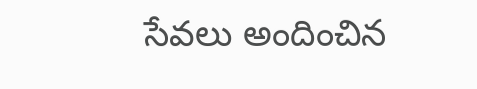సేవలు అందించిన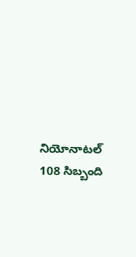నియోనాటల్ 108 సిబ్బంది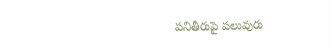పనితీరుపై పలువురు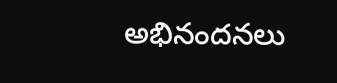అభినందనలు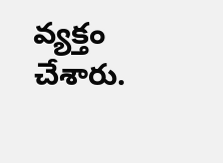వ్యక్తం చేశారు.